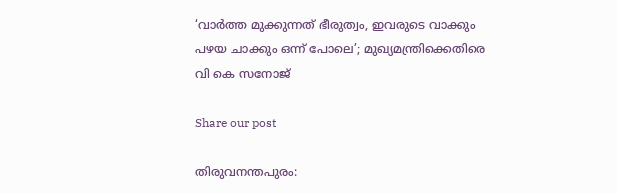‘വാര്‍ത്ത മുക്കുന്നത് ഭീരുത്വം, ഇവരുടെ വാക്കും പഴയ ചാക്കും ഒന്ന് പോലെ’; മുഖ്യമന്ത്രിക്കെതിരെ വി കെ സനോജ്

Share our post

തിരുവനന്തപുരം: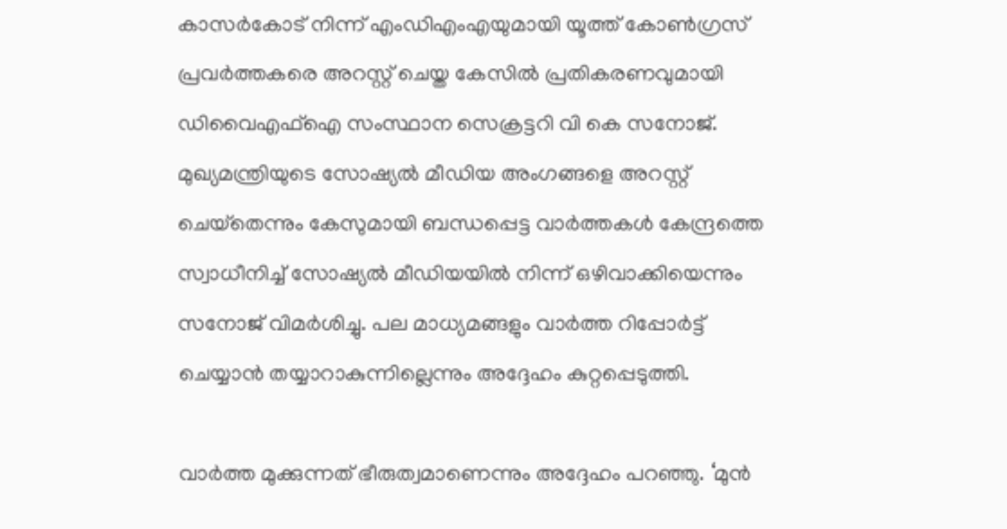കാസര്‍കോട് നിന്ന് എംഡിഎംഎയുമായി യൂത്ത് കോണ്‍ഗ്രസ് പ്രവര്‍ത്തകരെ അറസ്റ്റ് ചെയ്ത കേസില്‍ പ്രതികരണവുമായി ഡിവൈഎഫ്‌ഐ സംസ്ഥാന സെക്രട്ടറി വി കെ സനോജ്. മുഖ്യമന്ത്രിയുടെ സോഷ്യല്‍ മീഡിയ അംഗങ്ങളെ അറസ്റ്റ് ചെയ്‌തെന്നും കേസുമായി ബന്ധപ്പെട്ട വാര്‍ത്തകള്‍ കേന്ദ്രത്തെ സ്വാധീനിച്ച് സോഷ്യല്‍ മീഡിയയില്‍ നിന്ന് ഒഴിവാക്കിയെന്നും സനോജ് വിമര്‍ശിച്ചു. പല മാധ്യമങ്ങളും വാര്‍ത്ത റിപ്പോര്‍ട്ട് ചെയ്യാന്‍ തയ്യാറാകുന്നില്ലെന്നും അദ്ദേഹം കുറ്റപ്പെടുത്തി.

വാര്‍ത്ത മുക്കുന്നത് ഭീരുത്വമാണെന്നും അദ്ദേഹം പറഞ്ഞു. ‘മുന്‍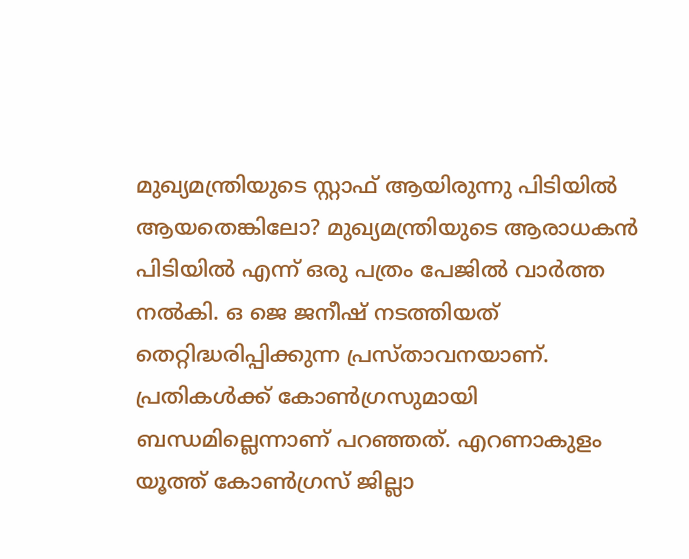മുഖ്യമന്ത്രിയുടെ സ്റ്റാഫ് ആയിരുന്നു പിടിയില്‍ ആയതെങ്കിലോ? മുഖ്യമന്ത്രിയുടെ ആരാധകന്‍ പിടിയില്‍ എന്ന് ഒരു പത്രം പേജില്‍ വാര്‍ത്ത നല്‍കി. ഒ ജെ ജനീഷ് നടത്തിയത് തെറ്റിദ്ധരിപ്പിക്കുന്ന പ്രസ്താവനയാണ്. പ്രതികള്‍ക്ക് കോണ്‍ഗ്രസുമായി ബന്ധമില്ലെന്നാണ് പറഞ്ഞത്. എറണാകുളം യൂത്ത് കോണ്‍ഗ്രസ് ജില്ലാ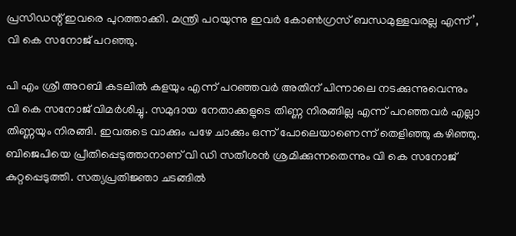പ്രസിഡന്റ് ഇവരെ പുറത്താക്കി. മന്ത്രി പറയുന്നു ഇവര്‍ കോണ്‍ഗ്രസ് ബന്ധമുള്ളവരല്ല എന്ന്’, വി കെ സനോജ് പറഞ്ഞു.

പി എം ശ്രീ അറബി കടലില്‍ കളയും എന്ന് പറഞ്ഞവര്‍ അതിന് പിന്നാലെ നടക്കുന്നുവെന്നും വി കെ സനോജ് വിമര്‍ശിച്ചു. സമുദായ നേതാക്കളുടെ തിണ്ണ നിരങ്ങില്ല എന്ന് പറഞ്ഞവര്‍ എല്ലാ തിണ്ണയും നിരങ്ങി. ഇവരുടെ വാക്കും പഴേ ചാക്കും ഒന്ന് പോലെയാണെന്ന് തെളിഞ്ഞു കഴിഞ്ഞു. ബിജെപിയെ പ്രീതിപ്പെടുത്താനാണ് വി ഡി സതീശന്‍ ശ്രമിക്കുന്നതെന്നും വി കെ സനോജ് കുറ്റപ്പെടുത്തി. സത്യപ്രതിജ്ഞാ ചടങ്ങില്‍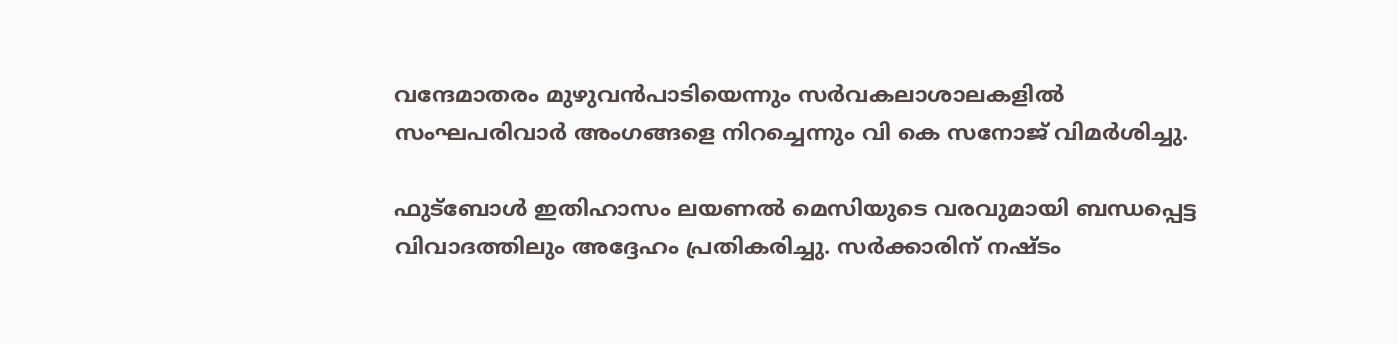വന്ദേമാതരം മുഴുവന്‍പാടിയെന്നും സര്‍വകലാശാലകളില്‍ സംഘപരിവാര്‍ അംഗങ്ങളെ നിറച്ചെന്നും വി കെ സനോജ് വിമർശിച്ചു.

ഫുട്‌ബോള്‍ ഇതിഹാസം ലയണല്‍ മെസിയുടെ വരവുമായി ബന്ധപ്പെട്ട വിവാദത്തിലും അദ്ദേഹം പ്രതികരിച്ചു. സര്‍ക്കാരിന് നഷ്ടം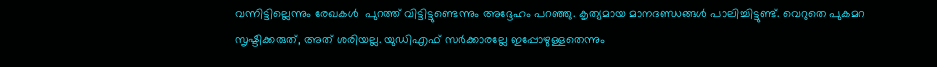വന്നിട്ടില്ലെന്നും രേഖകള്‍  പുറത്ത് വിട്ടിട്ടുണ്ടെന്നും അദ്ദേഹം പറഞ്ഞു. കൃത്യമായ മാനദണ്ഡങ്ങള്‍ പാലിച്ചിട്ടുണ്ട്. വെറുതെ പുകമറ സൃഷ്ടിക്കരുത്, അത് ശരിയല്ല. യുഡിഎഫ് സര്‍ക്കാരല്ലേ ഇപ്പോഴുള്ളതെന്നും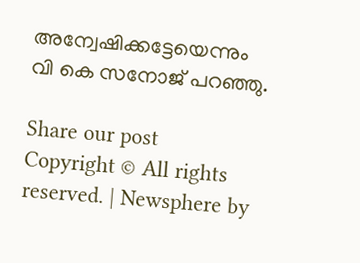അന്വേഷിക്കട്ടേയെന്നും വി കെ സനോജ് പറഞ്ഞു.

Share our post
Copyright © All rights reserved. | Newsphere by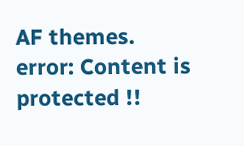AF themes.
error: Content is protected !!